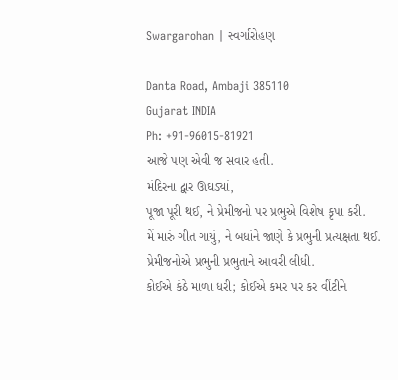Swargarohan | સ્વર્ગારોહણ

Danta Road, Ambaji 385110
Gujarat INDIA
Ph: +91-96015-81921
આજે પણ એવી જ સવાર હતી.
મંદિરના દ્વાર ઊઘડ્યાં,
પૂજા પૂરી થઈ, ને પ્રેમીજનો પર પ્રભુએ વિશેષ કૃપા કરી.
મેં મારું ગીત ગાયું, ને બધાંને જાણે કે પ્રભુની પ્રત્યક્ષતા થઈ.
પ્રેમીજનોએ પ્રભુની પ્રભુતાને આવરી લીધી.
કોઈએ કંઠે માળા ધરી; કોઈએ કમર પર કર વીંટીને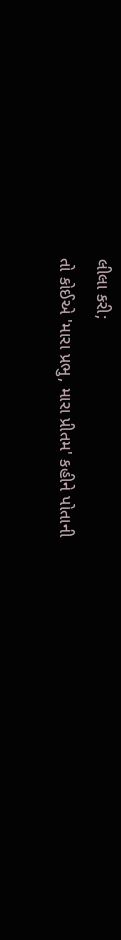લીલા કરી;
તો કોઈએ 'મારા પ્રભુ, મારા પ્રીતમ' કહીને પોતાની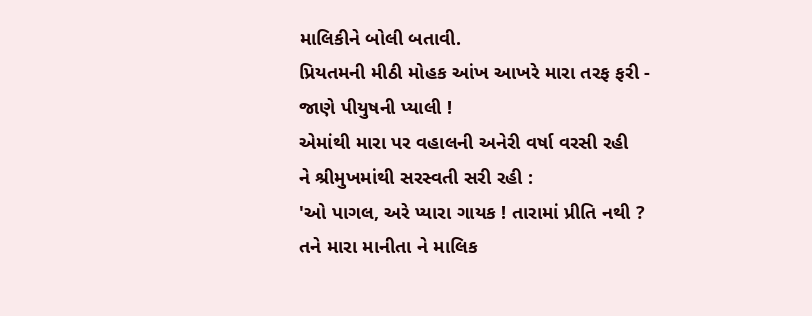માલિકીને બોલી બતાવી.
પ્રિયતમની મીઠી મોહક આંખ આખરે મારા તરફ ફરી -
જાણે પીયુષની પ્યાલી !
એમાંથી મારા પર વહાલની અનેરી વર્ષા વરસી રહી
ને શ્રીમુખમાંથી સરસ્વતી સરી રહી :
'ઓ પાગલ, અરે પ્યારા ગાયક ! તારામાં પ્રીતિ નથી ?
તને મારા માનીતા ને માલિક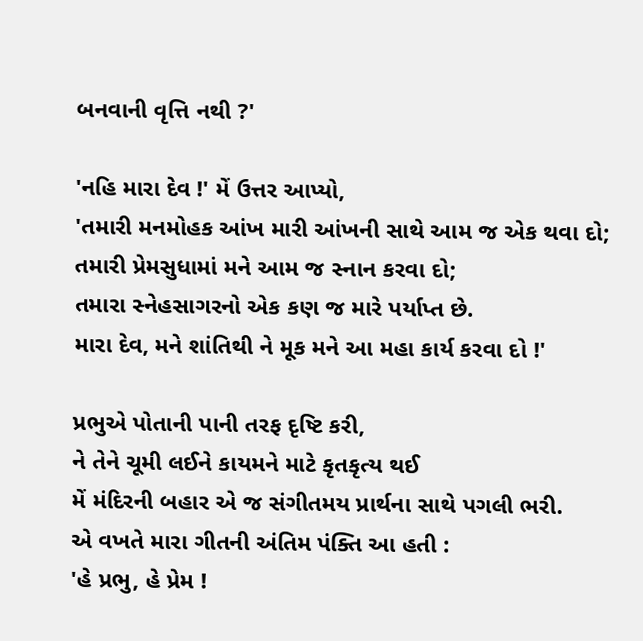બનવાની વૃત્તિ નથી ?'

'નહિ મારા દેવ !' મેં ઉત્તર આપ્યો,
'તમારી મનમોહક આંખ મારી આંખની સાથે આમ જ એક થવા દો;
તમારી પ્રેમસુધામાં મને આમ જ સ્નાન કરવા દો;
તમારા સ્નેહસાગરનો એક કણ જ મારે પર્યાપ્ત છે.
મારા દેવ, મને શાંતિથી ને મૂક મને આ મહા કાર્ય કરવા દો !'

પ્રભુએ પોતાની પાની તરફ દૃષ્ટિ કરી,
ને તેને ચૂમી લઈને કાયમને માટે કૃતકૃત્ય થઈ
મેં મંદિરની બહાર એ જ સંગીતમય પ્રાર્થના સાથે પગલી ભરી.
એ વખતે મારા ગીતની અંતિમ પંક્તિ આ હતી :
'હે પ્રભુ, હે પ્રેમ !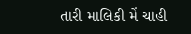તારી માલિકી મેં ચાહી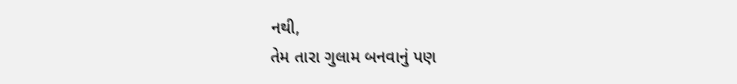નથી,
તેમ તારા ગુલામ બનવાનું પણ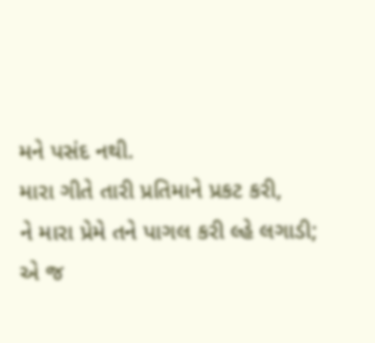મને પસંદ નથી.
મારા ગીતે તારી પ્રતિમાને પ્રકટ કરી,
ને મારા પ્રેમે તને પાગલ કરી લ્હે લગાડી;
એ જ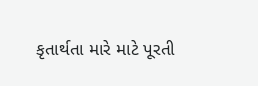કૃતાર્થતા મારે માટે પૂરતી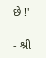છે !'

- શ્રી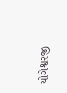યોગેશ્વરજી